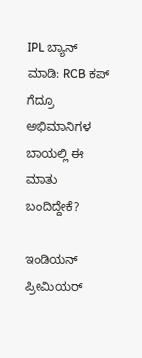IPL ಬ್ಯಾನ್‌ ಮಾಡಿ: RCB ಕಪ್‌ ಗೆದ್ರೂ ಅಭಿಮಾನಿಗಳ ಬಾಯಲ್ಲಿ ಈ ಮಾತು ಬಂದಿದ್ದೇಕೆ?

ಇಂಡಿಯನ್‌ ಪ್ರೀಮಿಯರ್‌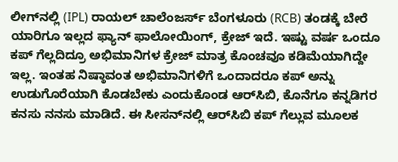ಲೀಗ್‌ನಲ್ಲಿ (IPL) ರಾಯಲ್‌ ಚಾಲೆಂಜರ್ಸ್‌ ಬೆಂಗಳೂರು (RCB) ತಂಡಕ್ಕೆ ಬೇರೆ ಯಾರಿಗೂ ಇಲ್ಲದ ಫ್ಯಾನ್‌ ಫಾಲೋಯಿಂಗ್‌, ಕ್ರೇಜ್‌ ಇದೆ. ಇಷ್ಟು ವರ್ಷ ಒಂದೂ ಕಪ್‌ ಗೆಲ್ಲದಿದ್ರೂ ಅಭಿಮಾನಿಗಳ ಕ್ರೇಜ್‌ ಮಾತ್ರ ಕೊಂಚವೂ ಕಡಿಮೆಯಾಗಿದ್ದೇ ಇಲ್ಲ. ಇಂತಹ ನಿಷ್ಠಾವಂತ ಅಭಿಮಾನಿಗಳಿಗೆ ಒಂದಾದರೂ ಕಪ್‌ ಅನ್ನು ಉಡುಗೊರೆಯಾಗಿ ಕೊಡಬೇಕು ಎಂದುಕೊಂಡ ಆರ್‌ಸಿಬಿ, ಕೊನೆಗೂ ಕನ್ನಡಿಗರ ಕನಸು ನನಸು ಮಾಡಿದೆ. ಈ ಸೀಸನ್‌ನಲ್ಲಿ ಆರ್‌ಸಿಬಿ ಕಪ್‌ ಗೆಲ್ಲುವ ಮೂಲಕ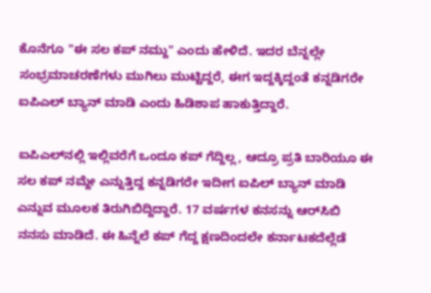ಕೊನೆಗೂ "ಈ ಸಲ ಕಪ್‌ ನಮ್ದು" ಎಂದು ಹೇಳಿದೆ. ಇದರ ಬೆನ್ನಲ್ಲೇ ಸಂಭ್ರಮಾಚರಣೆಗಳು ಮುಗಿಲು ಮುಟ್ಟಿದ್ದರೆ, ಈಗ ಇದ್ದಕ್ಕಿದ್ದಂತೆ ಕನ್ನಡಿಗರೇ ಐಪಿಎಲ್‌ ಬ್ಯಾನ್‌ ಮಾಡಿ ಎಂದು ಹಿಡಿಶಾಪ ಹಾಕುತ್ತಿದ್ದಾರೆ.

ಐಪಿಎಲ್‌ನಲ್ಲಿ ಇಲ್ಲಿವರೆಗೆ ಒಂದೂ ಕಪ್‌ ಗೆದ್ದಿಲ್ಲ, ಆದ್ರೂ ಪ್ರತಿ ಬಾರಿಯೂ ಈ ಸಲ ಕಪ್‌ ನಮ್ದೇ ಎನ್ನುತ್ತಿದ್ದ ಕನ್ನಡಿಗರೇ ಇದೀಗ ಐಪಿಲ್‌ ಬ್ಯಾನ್‌ ಮಾಡಿ ಎನ್ನುವ ಮೂಲಕ ತಿರುಗಿಬಿದ್ದಿದ್ದಾರೆ. 17 ವರ್ಷಗಳ ಕನಸನ್ನು ಆರ್‌ಸಿಬಿ ನನಸು ಮಾಡಿದೆ. ಈ ಹಿನ್ನೆಲೆ ಕಪ್‌ ಗೆದ್ದ ಕ್ಷಣದಿಂದಲೇ ಕರ್ನಾಟಕದೆಲ್ಲೆಡೆ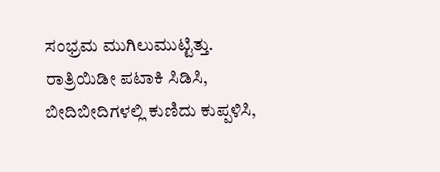ಸಂಭ್ರಮ ಮುಗಿಲುಮುಟ್ಟಿತ್ತು. ರಾತ್ರಿಯಿಡೀ ಪಟಾಕಿ ಸಿಡಿಸಿ, ಬೀದಿಬೀದಿಗಳಲ್ಲಿ ಕುಣಿದು ಕುಪ್ಪಳಿಸಿ,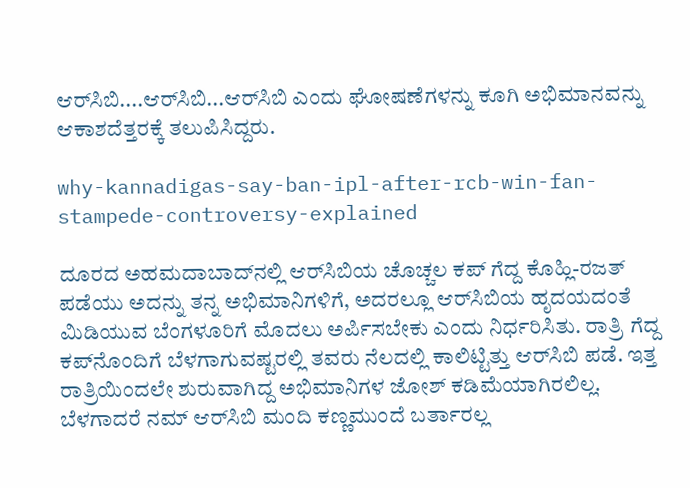ಆರ್‌ಸಿಬಿ....ಆರ್‌ಸಿಬಿ...ಆರ್‌ಸಿಬಿ ಎಂದು ಘೋಷಣೆಗಳನ್ನು ಕೂಗಿ ಅಭಿಮಾನವನ್ನು ಆಕಾಶದೆತ್ತರಕ್ಕೆ ತಲುಪಿಸಿದ್ದರು.

why-kannadigas-say-ban-ipl-after-rcb-win-fan-stampede-controversy-explained

ದೂರದ ಅಹಮದಾಬಾದ್‌ನಲ್ಲಿ ಆರ್‌ಸಿಬಿಯ ಚೊಚ್ಚಲ ಕಪ್‌ ಗೆದ್ದ ಕೊಹ್ಲಿ-ರಜತ್‌ ಪಡೆಯು ಅದನ್ನು ತನ್ನ ಅಭಿಮಾನಿಗಳಿಗೆ, ಅದರಲ್ಲೂ ಆರ್‌ಸಿಬಿಯ ಹೃದಯದಂತೆ ಮಿಡಿಯುವ ಬೆಂಗಳೂರಿಗೆ ಮೊದಲು ಅರ್ಪಿಸಬೇಕು ಎಂದು ನಿರ್ಧರಿಸಿತು. ರಾತ್ರಿ ಗೆದ್ದ ಕಪ್‌ನೊಂದಿಗೆ ಬೆಳಗಾಗುವಷ್ಟರಲ್ಲಿ ತವರು ನೆಲದಲ್ಲಿ ಕಾಲಿಟ್ಟಿತ್ತು ಆರ್‌ಸಿಬಿ ಪಡೆ. ಇತ್ತ ರಾತ್ರಿಯಿಂದಲೇ ಶುರುವಾಗಿದ್ದ ಅಭಿಮಾನಿಗಳ ಜೋಶ್‌ ಕಡಿಮೆಯಾಗಿರಲಿಲ್ಲ. ಬೆಳಗಾದರೆ ನಮ್‌ ಆರ್‌ಸಿಬಿ ಮಂದಿ ಕಣ್ಣಮುಂದೆ ಬರ್ತಾರಲ್ಲ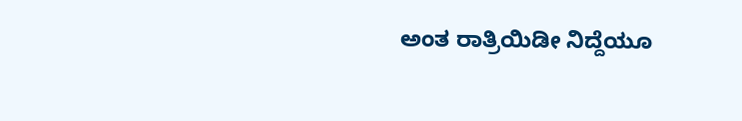ಅಂತ ರಾತ್ರಿಯಿಡೀ ನಿದ್ದೆಯೂ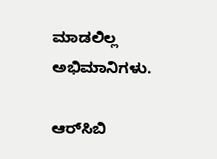ಮಾಡಲಿಲ್ಲ ಅಭಿಮಾನಿಗಳು.

ಆರ್‌ಸಿಬಿ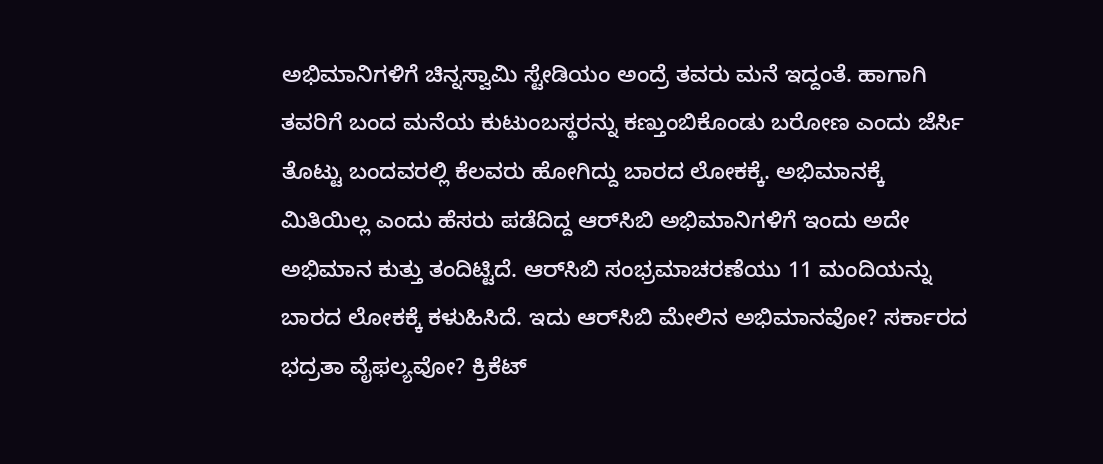ಅಭಿಮಾನಿಗಳಿಗೆ ಚಿನ್ನಸ್ವಾಮಿ ಸ್ಟೇಡಿಯಂ ಅಂದ್ರೆ ತವರು ಮನೆ ಇದ್ದಂತೆ. ಹಾಗಾಗಿ ತವರಿಗೆ ಬಂದ ಮನೆಯ ಕುಟುಂಬಸ್ಥರನ್ನು ಕಣ್ತುಂಬಿಕೊಂಡು ಬರೋಣ ಎಂದು ಜೆರ್ಸಿ ತೊಟ್ಟು ಬಂದವರಲ್ಲಿ ಕೆಲವರು ಹೋಗಿದ್ದು ಬಾರದ ಲೋಕಕ್ಕೆ. ಅಭಿಮಾನಕ್ಕೆ ಮಿತಿಯಿಲ್ಲ ಎಂದು ಹೆಸರು ಪಡೆದಿದ್ದ ಆರ್‌ಸಿಬಿ ಅಭಿಮಾನಿಗಳಿಗೆ ಇಂದು ಅದೇ ಅಭಿಮಾನ ಕುತ್ತು ತಂದಿಟ್ಟಿದೆ. ಆರ್‌ಸಿಬಿ ಸಂಭ್ರಮಾಚರಣೆಯು 11 ಮಂದಿಯನ್ನು ಬಾರದ ಲೋಕಕ್ಕೆ ಕಳುಹಿಸಿದೆ. ಇದು ಆರ್‌ಸಿಬಿ ಮೇಲಿನ ಅಭಿಮಾನವೋ? ಸರ್ಕಾರದ ಭದ್ರತಾ ವೈಫಲ್ಯವೋ? ಕ್ರಿಕೆಟ್‌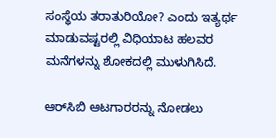ಸಂಸ್ಥೆಯ ತರಾತುರಿಯೋ? ಎಂದು ಇತ್ಯರ್ಥ ಮಾಡುವಷ್ಟರಲ್ಲಿ ವಿಧಿಯಾಟ ಹಲವರ ಮನೆಗಳನ್ನು ಶೋಕದಲ್ಲಿ ಮುಳುಗಿಸಿದೆ.

ಆರ್‌ಸಿಬಿ ಆಟಗಾರರನ್ನು ನೋಡಲು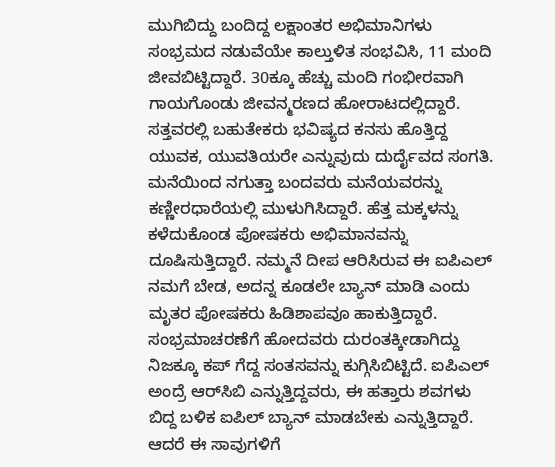ಮುಗಿಬಿದ್ದು ಬಂದಿದ್ದ ಲಕ್ಷಾಂತರ ಅಭಿಮಾನಿಗಳು ಸಂಭ್ರಮದ ನಡುವೆಯೇ ಕಾಲ್ತುಳಿತ ಸಂಭವಿಸಿ, 11 ಮಂದಿ ಜೀವಬಿಟ್ಟಿದ್ದಾರೆ. 30ಕ್ಕೂ ಹೆಚ್ಚು ಮಂದಿ ಗಂಭೀರವಾಗಿ ಗಾಯಗೊಂಡು ಜೀವನ್ಮರಣದ ಹೋರಾಟದಲ್ಲಿದ್ದಾರೆ. ಸತ್ತವರಲ್ಲಿ ಬಹುತೇಕರು ಭವಿಷ್ಯದ ಕನಸು ಹೊತ್ತಿದ್ದ ಯುವಕ, ಯುವತಿಯರೇ ಎನ್ನುವುದು ದುರ್ದೈವದ ಸಂಗತಿ. ಮನೆಯಿಂದ ನಗುತ್ತಾ ಬಂದವರು ಮನೆಯವರನ್ನು ಕಣ್ಣೀರಧಾರೆಯಲ್ಲಿ ಮುಳುಗಿಸಿದ್ದಾರೆ. ಹೆತ್ತ ಮಕ್ಕಳನ್ನು ಕಳೆದುಕೊಂಡ ಪೋಷಕರು ಅಭಿಮಾನವನ್ನು ದೂಷಿಸುತ್ತಿದ್ದಾರೆ. ನಮ್ಮನೆ ದೀಪ ಆರಿಸಿರುವ ಈ ಐಪಿಎಲ್‌ ನಮಗೆ ಬೇಡ, ಅದನ್ನ ಕೂಡಲೇ ಬ್ಯಾನ್‌ ಮಾಡಿ ಎಂದು ಮೃತರ ಪೋಷಕರು ಹಿಡಿಶಾಪವೂ ಹಾಕುತ್ತಿದ್ದಾರೆ. ಸಂಭ್ರಮಾಚರಣೆಗೆ ಹೋದವರು ದುರಂತಕ್ಕೀಡಾಗಿದ್ದು ನಿಜಕ್ಕೂ ಕಪ್‌ ಗೆದ್ದ ಸಂತಸವನ್ನು ಕುಗ್ಗಿಸಿಬಿಟ್ಟಿದೆ. ಐಪಿಎಲ್‌ ಅಂದ್ರೆ ಆರ್‌ಸಿಬಿ ಎನ್ನುತ್ತಿದ್ದವರು, ಈ ಹತ್ತಾರು ಶವಗಳು ಬಿದ್ದ ಬಳಿಕ ಐಪಿಲ್‌ ಬ್ಯಾನ್‌ ಮಾಡಬೇಕು ಎನ್ನುತ್ತಿದ್ದಾರೆ. ಆದರೆ ಈ ಸಾವುಗಳಿಗೆ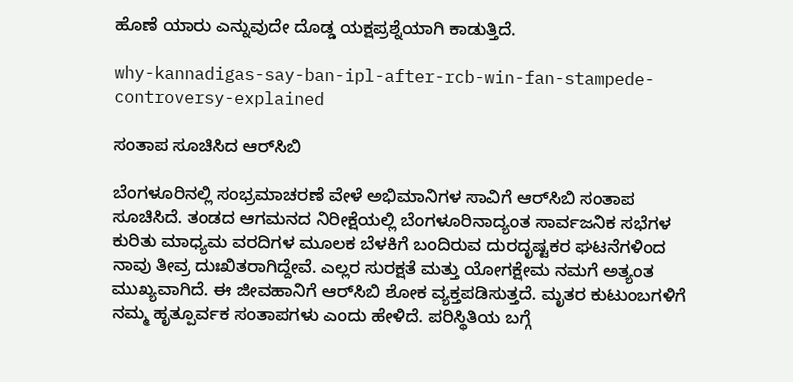ಹೊಣೆ ಯಾರು ಎನ್ನುವುದೇ ದೊಡ್ಡ ಯಕ್ಷಪ್ರಶ್ನೆಯಾಗಿ ಕಾಡುತ್ತಿದೆ.

why-kannadigas-say-ban-ipl-after-rcb-win-fan-stampede-controversy-explained

ಸಂತಾಪ ಸೂಚಿಸಿದ ಆರ್‌ಸಿಬಿ

ಬೆಂಗಳೂರಿನಲ್ಲಿ ಸಂಭ್ರಮಾಚರಣೆ ವೇಳೆ ಅಭಿಮಾನಿಗಳ ಸಾವಿಗೆ ಆರ್‌ಸಿಬಿ ಸಂತಾಪ ಸೂಚಿಸಿದೆ. ತಂಡದ ಆಗಮನದ ನಿರೀಕ್ಷೆಯಲ್ಲಿ ಬೆಂಗಳೂರಿನಾದ್ಯಂತ ಸಾರ್ವಜನಿಕ ಸಭೆಗಳ ಕುರಿತು ಮಾಧ್ಯಮ ವರದಿಗಳ ಮೂಲಕ ಬೆಳಕಿಗೆ ಬಂದಿರುವ ದುರದೃಷ್ಟಕರ ಘಟನೆಗಳಿಂದ ನಾವು ತೀವ್ರ ದುಃಖಿತರಾಗಿದ್ದೇವೆ. ಎಲ್ಲರ ಸುರಕ್ಷತೆ ಮತ್ತು ಯೋಗಕ್ಷೇಮ ನಮಗೆ ಅತ್ಯಂತ ಮುಖ್ಯವಾಗಿದೆ. ಈ ಜೀವಹಾನಿಗೆ ಆರ್‌ಸಿಬಿ ಶೋಕ ವ್ಯಕ್ತಪಡಿಸುತ್ತದೆ. ಮೃತರ ಕುಟುಂಬಗಳಿಗೆ ನಮ್ಮ ಹೃತ್ಪೂರ್ವಕ ಸಂತಾಪಗಳು ಎಂದು ಹೇಳಿದೆ. ಪರಿಸ್ಥಿತಿಯ ಬಗ್ಗೆ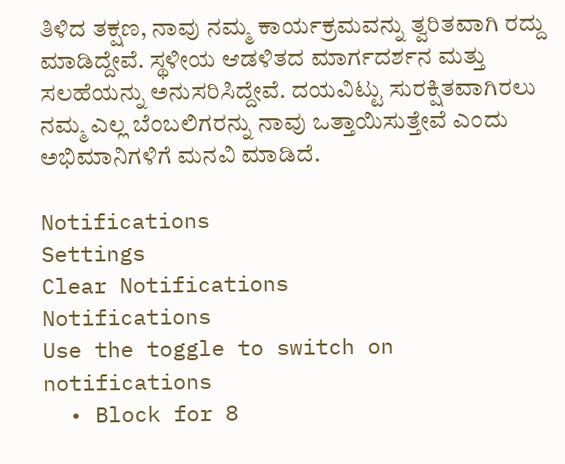ತಿಳಿದ ತಕ್ಷಣ, ನಾವು ನಮ್ಮ ಕಾರ್ಯಕ್ರಮವನ್ನು ತ್ವರಿತವಾಗಿ ರದ್ದು ಮಾಡಿದ್ದೇವೆ. ಸ್ಥಳೀಯ ಆಡಳಿತದ ಮಾರ್ಗದರ್ಶನ ಮತ್ತು ಸಲಹೆಯನ್ನು ಅನುಸರಿಸಿದ್ದೇವೆ. ದಯವಿಟ್ಟು ಸುರಕ್ಷಿತವಾಗಿರಲು ನಮ್ಮ ಎಲ್ಲ ಬೆಂಬಲಿಗರನ್ನು ನಾವು ಒತ್ತಾಯಿಸುತ್ತೇವೆ ಎಂದು ಅಭಿಮಾನಿಗಳಿಗೆ ಮನವಿ ಮಾಡಿದೆ.

Notifications
Settings
Clear Notifications
Notifications
Use the toggle to switch on notifications
  • Block for 8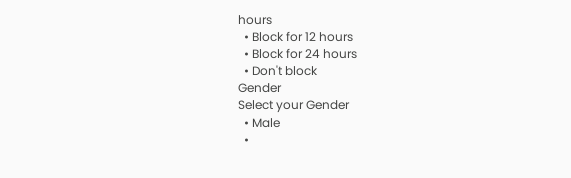hours
  • Block for 12 hours
  • Block for 24 hours
  • Don't block
Gender
Select your Gender
  • Male
  •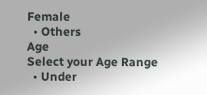Female
  • Others
Age
Select your Age Range
  • Under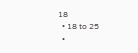18
  • 18 to 25
  •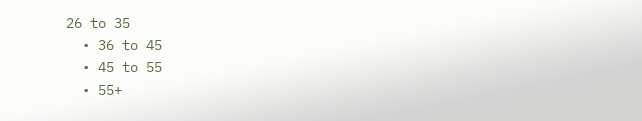26 to 35
  • 36 to 45
  • 45 to 55
  • 55+